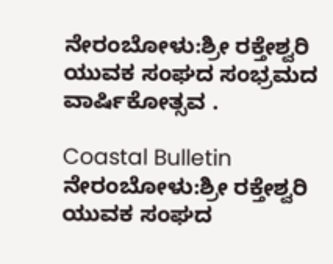ನೇರಂಬೋಳು:ಶ್ರೀ ರಕ್ತೇಶ್ವರಿ ಯುವಕ ಸಂಘದ ಸಂಭ್ರಮದ ವಾರ್ಷಿಕೋತ್ಸವ .

Coastal Bulletin
ನೇರಂಬೋಳು:ಶ್ರೀ ರಕ್ತೇಶ್ವರಿ ಯುವಕ ಸಂಘದ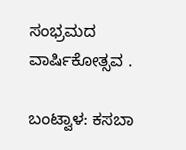ಸಂಭ್ರಮದ ವಾರ್ಷಿಕೋತ್ಸವ .

ಬಂಟ್ವಾಳ: ಕಸಬಾ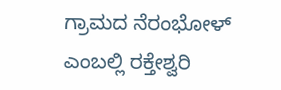ಗ್ರಾಮದ ನೆರಂಭೋಳ್ ಎಂಬಲ್ಲಿ ರಕ್ತೇಶ್ವರಿ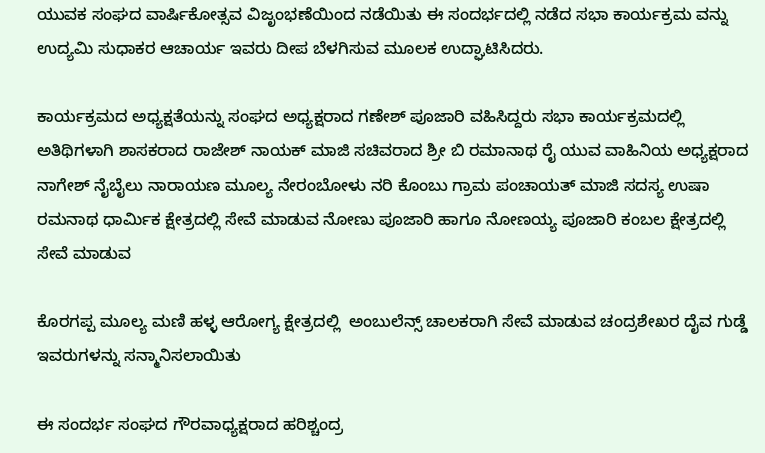ಯುವಕ ಸಂಘದ ವಾರ್ಷಿಕೋತ್ಸವ ವಿಜೃಂಭಣೆಯಿಂದ ನಡೆಯಿತು ಈ ಸಂದರ್ಭದಲ್ಲಿ ನಡೆದ ಸಭಾ ಕಾರ್ಯಕ್ರಮ ವನ್ನು ಉದ್ಯಮಿ ಸುಧಾಕರ ಆಚಾರ್ಯ ಇವರು ದೀಪ ಬೆಳಗಿಸುವ ಮೂಲಕ ಉದ್ಘಾಟಿಸಿದರು.

ಕಾರ್ಯಕ್ರಮದ ಅಧ್ಯಕ್ಷತೆಯನ್ನು ಸಂಘದ ಅಧ್ಯಕ್ಷರಾದ ಗಣೇಶ್ ಪೂಜಾರಿ ವಹಿಸಿದ್ದರು ಸಭಾ ಕಾರ್ಯಕ್ರಮದಲ್ಲಿ ಅತಿಥಿಗಳಾಗಿ ಶಾಸಕರಾದ ರಾಜೇಶ್ ನಾಯಕ್ ಮಾಜಿ ಸಚಿವರಾದ ಶ್ರೀ ಬಿ ರಮಾನಾಥ ರೈ ಯುವ ವಾಹಿನಿಯ ಅಧ್ಯಕ್ಷರಾದ ನಾಗೇಶ್ ನೈಬೈಲು ನಾರಾಯಣ ಮೂಲ್ಯ ನೇರಂಬೋಳು ನರಿ ಕೊಂಬು ಗ್ರಾಮ ಪಂಚಾಯತ್ ಮಾಜಿ ಸದಸ್ಯ ಉಷಾ ರಮನಾಥ ಧಾರ್ಮಿಕ ಕ್ಷೇತ್ರದಲ್ಲಿ ಸೇವೆ ಮಾಡುವ ನೋಣು ಪೂಜಾರಿ ಹಾಗೂ ನೋಣಯ್ಯ ಪೂಜಾರಿ ಕಂಬಲ ಕ್ಷೇತ್ರದಲ್ಲಿ ಸೇವೆ ಮಾಡುವ

ಕೊರಗಪ್ಪ ಮೂಲ್ಯ ಮಣಿ ಹಳ್ಳ ಆರೋಗ್ಯ ಕ್ಷೇತ್ರದಲ್ಲಿ  ಅಂಬುಲೆನ್ಸ್ ಚಾಲಕರಾಗಿ ಸೇವೆ ಮಾಡುವ ಚಂದ್ರಶೇಖರ ದೈವ ಗುಡ್ಡೆ ಇವರುಗಳನ್ನು ಸನ್ಮಾನಿಸಲಾಯಿತು

ಈ ಸಂದರ್ಭ ಸಂಘದ ಗೌರವಾಧ್ಯಕ್ಷರಾದ ಹರಿಶ್ಚಂದ್ರ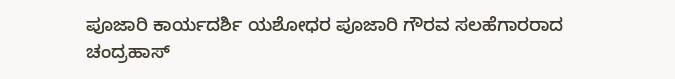ಪೂಜಾರಿ ಕಾರ್ಯದರ್ಶಿ ಯಶೋಧರ ಪೂಜಾರಿ ಗೌರವ ಸಲಹೆಗಾರರಾದ ಚಂದ್ರಹಾಸ್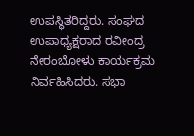ಉಪಸ್ಥಿತರಿದ್ದರು. ಸಂಘದ ಉಪಾಧ್ಯಕ್ಷರಾದ ರವೀಂದ್ರ ನೇರಂಬೋಳು ಕಾರ್ಯಕ್ರಮ ನಿರ್ವಹಿಸಿದರು. ಸಭಾ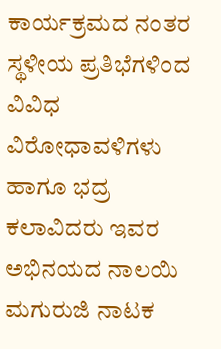ಕಾರ್ಯಕ್ರಮದ ನಂತರ ಸ್ಥಳೀಯ ಪ್ರತಿಭೆಗಳಿಂದ ವಿವಿಧ ವಿರೋಧಾವಳಿಗಳು ಹಾಗೂ ಭದ್ರ ಕಲಾವಿದರು ಇವರ ಅಭಿನಯದ ನಾಲಯಿ ಮಗುರುಜಿ ನಾಟಕ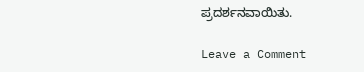ಪ್ರದರ್ಶನವಾಯಿತು.

Leave a Comment